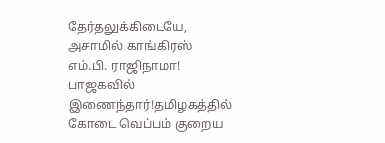தேர்தலுக்கிடையே, அசாமில் காங்கிரஸ் எம்.பி. ராஜிநாமா! பாஜகவில் இணைந்தார்!தமிழகத்தில் கோடை வெப்பம் குறைய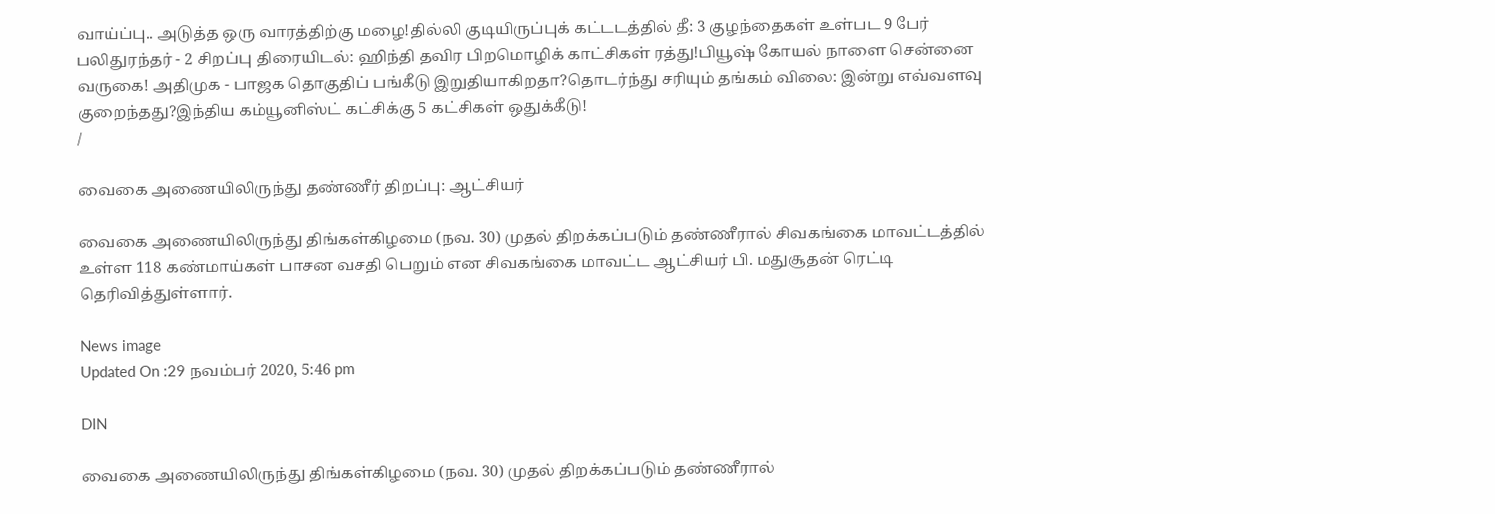வாய்ப்பு.. அடுத்த ஒரு வாரத்திற்கு மழை!தில்லி குடியிருப்புக் கட்டடத்தில் தீ: 3 குழந்தைகள் உள்பட 9 பேர் பலிதுரந்தர் - 2 சிறப்பு திரையிடல்: ஹிந்தி தவிர பிறமொழிக் காட்சிகள் ரத்து!பியூஷ் கோயல் நாளை சென்னை வருகை! அதிமுக - பாஜக தொகுதிப் பங்கீடு இறுதியாகிறதா?தொடர்ந்து சரியும் தங்கம் விலை: இன்று எவ்வளவு குறைந்தது?இந்திய கம்யூனிஸ்ட் கட்சிக்கு 5 கட்சிகள் ஒதுக்கீடு!
/

வைகை அணையிலிருந்து தண்ணீர் திறப்பு: ஆட்சியர்

வைகை அணையிலிருந்து திங்கள்கிழமை (நவ. 30) முதல் திறக்கப்படும் தண்ணீரால் சிவகங்கை மாவட்டத்தில் உள்ள 118 கண்மாய்கள் பாசன வசதி பெறும் என சிவகங்கை மாவட்ட ஆட்சியர் பி. மதுசூதன் ரெட்டி தெரிவித்துள்ளார்.

News image
Updated On :29 நவம்பர் 2020, 5:46 pm

DIN

வைகை அணையிலிருந்து திங்கள்கிழமை (நவ. 30) முதல் திறக்கப்படும் தண்ணீரால்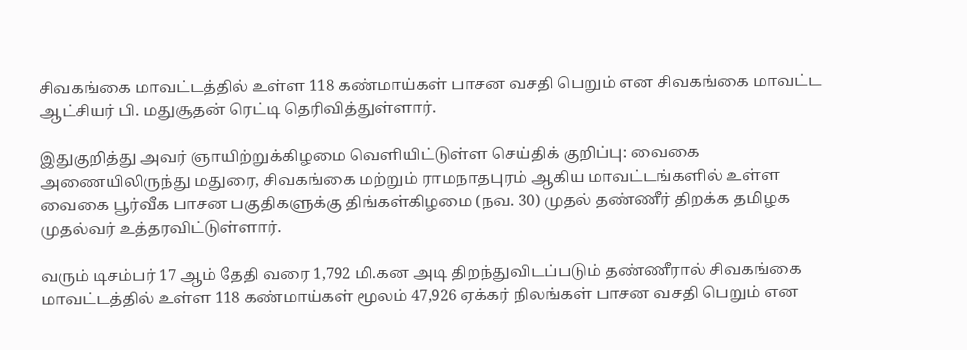சிவகங்கை மாவட்டத்தில் உள்ள 118 கண்மாய்கள் பாசன வசதி பெறும் என சிவகங்கை மாவட்ட ஆட்சியர் பி. மதுசூதன் ரெட்டி தெரிவித்துள்ளார்.

இதுகுறித்து அவர் ஞாயிற்றுக்கிழமை வெளியிட்டுள்ள செய்திக் குறிப்பு: வைகை அணையிலிருந்து மதுரை, சிவகங்கை மற்றும் ராமநாதபுரம் ஆகிய மாவட்டங்களில் உள்ள வைகை பூர்வீக பாசன பகுதிகளுக்கு திங்கள்கிழமை (நவ. 30) முதல் தண்ணீர் திறக்க தமிழக முதல்வர் உத்தரவிட்டுள்ளார்.

வரும் டிசம்பர் 17 ஆம் தேதி வரை 1,792 மி.கன அடி திறந்துவிடப்படும் தண்ணீரால் சிவகங்கை மாவட்டத்தில் உள்ள 118 கண்மாய்கள் மூலம் 47,926 ஏக்கர் நிலங்கள் பாசன வசதி பெறும் என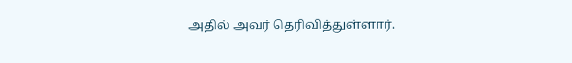அதில் அவர் தெரிவித்துள்ளார்.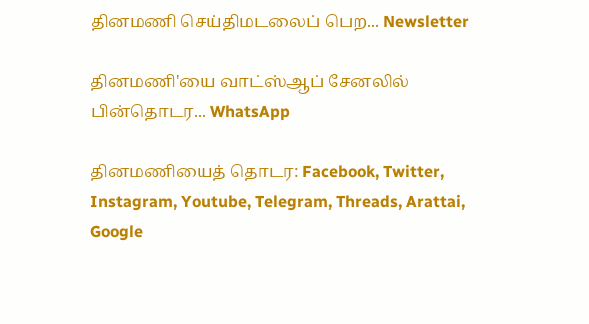தினமணி செய்திமடலைப் பெற... Newsletter

தினமணி'யை வாட்ஸ்ஆப் சேனலில் பின்தொடர... WhatsApp

தினமணியைத் தொடர: Facebook, Twitter, Instagram, Youtube, Telegram, Threads, Arattai, Google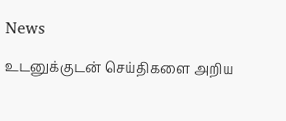News

உடனுக்குடன் செய்திகளை அறிய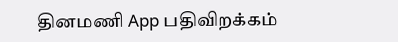தினமணி App பதிவிறக்கம்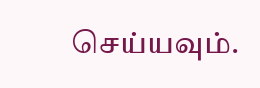செய்யவும்.